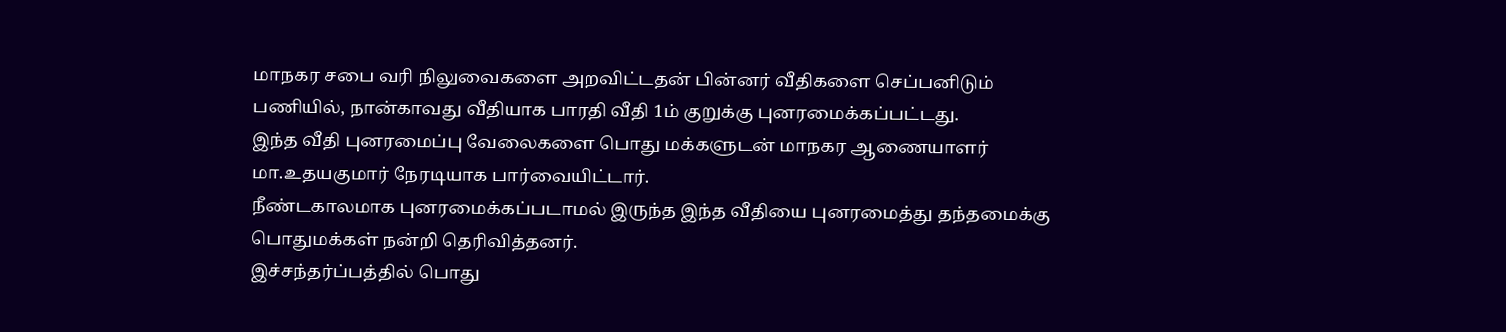மாநகர சபை வரி நிலுவைகளை அறவிட்டதன் பின்னர் வீதிகளை செப்பனிடும் பணியில், நான்காவது வீதியாக பாரதி வீதி 1ம் குறுக்கு புனரமைக்கப்பட்டது.
இந்த வீதி புனரமைப்பு வேலைகளை பொது மக்களுடன் மாநகர ஆணையாளர் மா.உதயகுமார் நேரடியாக பார்வையிட்டார்.
நீண்டகாலமாக புனரமைக்கப்படாமல் இருந்த இந்த வீதியை புனரமைத்து தந்தமைக்கு பொதுமக்கள் நன்றி தெரிவித்தனர்.
இச்சந்தர்ப்பத்தில் பொது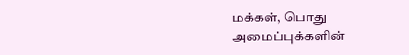மக்கள், பொது அமைப்புக்களின்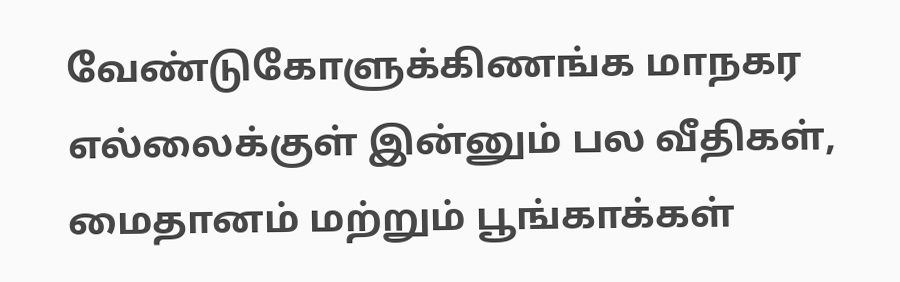வேண்டுகோளுக்கிணங்க மாநகர எல்லைக்குள் இன்னும் பல வீதிகள், மைதானம் மற்றும் பூங்காக்கள்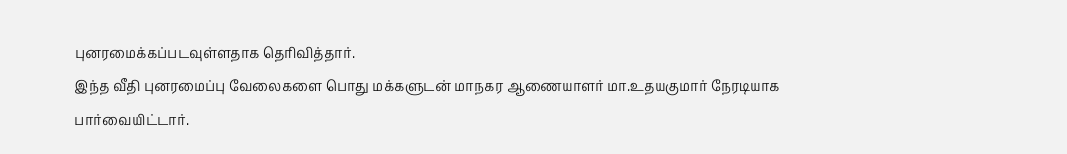புனரமைக்கப்படவுள்ளதாக தெரிவித்தார்.
இந்த வீதி புனரமைப்பு வேலைகளை பொது மக்களுடன் மாநகர ஆணையாளர் மா.உதயகுமார் நேரடியாக பார்வையிட்டார்.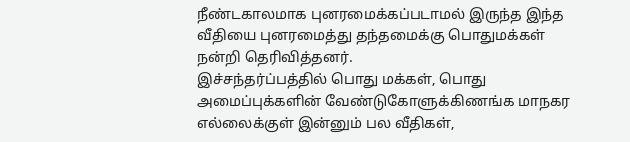நீண்டகாலமாக புனரமைக்கப்படாமல் இருந்த இந்த வீதியை புனரமைத்து தந்தமைக்கு பொதுமக்கள் நன்றி தெரிவித்தனர்.
இச்சந்தர்ப்பத்தில் பொது மக்கள், பொது அமைப்புக்களின் வேண்டுகோளுக்கிணங்க மாநகர எல்லைக்குள் இன்னும் பல வீதிகள்,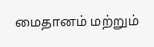மைதானம் மற்றும்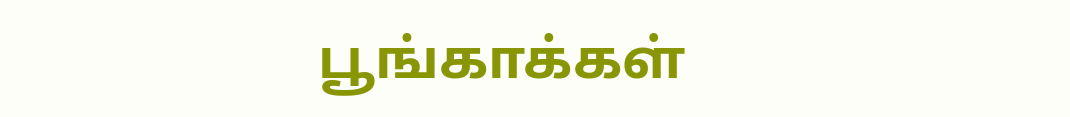பூங்காக்கள்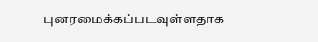புனரமைக்கப்படவுள்ளதாக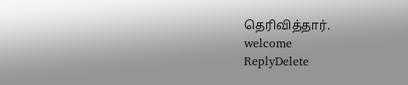தெரிவித்தார்.
welcome
ReplyDelete